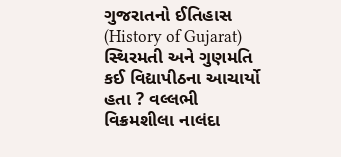ગુજરાતનો ઈતિહાસ (History of Gujarat) સ્થિરમતી અને ગુણમતિ કઈ વિદ્યાપીઠના આચાર્યો હતા ? વલ્લભી વિક્રમશીલા નાલંદા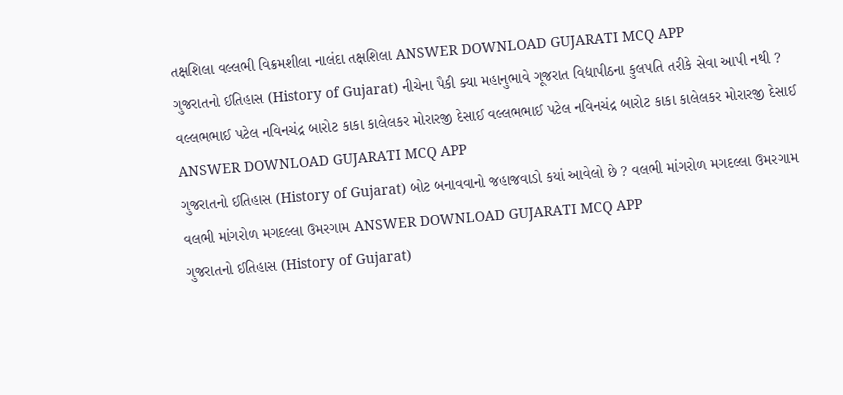તક્ષશિલા વલ્લભી વિક્રમશીલા નાલંદા તક્ષશિલા ANSWER DOWNLOAD GUJARATI MCQ APP
ગુજરાતનો ઈતિહાસ (History of Gujarat) નીચેના પૈકી ક્યા મહાનુભાવે ગૂજરાત વિદ્યાપીઠના કુલપતિ તરીકે સેવા આપી નથી ? વલ્લભભાઈ પટેલ નવિનચંદ્ર બારોટ કાકા કાલેલકર મોરારજી દેસાઈ વલ્લભભાઈ પટેલ નવિનચંદ્ર બારોટ કાકા કાલેલકર મોરારજી દેસાઈ ANSWER DOWNLOAD GUJARATI MCQ APP
ગુજરાતનો ઈતિહાસ (History of Gujarat) બોટ બનાવવાનો જહાજવાડો કયાં આવેલો છે ? વલભી માંગરોળ મગદલ્લા ઉમરગામ વલભી માંગરોળ મગદલ્લા ઉમરગામ ANSWER DOWNLOAD GUJARATI MCQ APP
ગુજરાતનો ઈતિહાસ (History of Gujarat)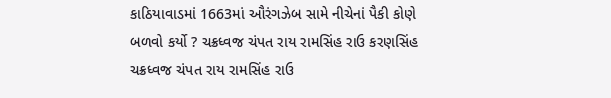કાઠિયાવાડમાં 1663માં ઔરંગઝેબ સામે નીચેનાં પૈકી કોણે બળવો કર્યો ? ચક્રધ્વજ ચંપત રાય રામસિંહ રાઉ કરણસિંહ ચક્રધ્વજ ચંપત રાય રામસિંહ રાઉ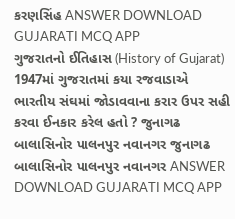કરણસિંહ ANSWER DOWNLOAD GUJARATI MCQ APP
ગુજરાતનો ઈતિહાસ (History of Gujarat) 1947માં ગુજરાતમાં કયા રજવાડાએ ભારતીય સંઘમાં જોડાવવાના કરાર ઉપર સહી કરવા ઈનકાર કરેલ હતો ? જુનાગઢ બાલાસિનોર પાલનપુર નવાનગર જુનાગઢ બાલાસિનોર પાલનપુર નવાનગર ANSWER DOWNLOAD GUJARATI MCQ APP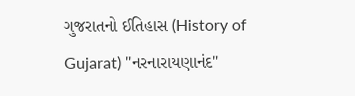ગુજરાતનો ઈતિહાસ (History of Gujarat) "નરનારાયણાનંદ"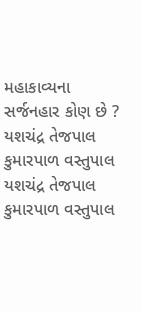મહાકાવ્યના સર્જનહાર કોણ છે ? યશચંદ્ર તેજપાલ કુમારપાળ વસ્તુપાલ યશચંદ્ર તેજપાલ કુમારપાળ વસ્તુપાલ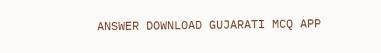ANSWER DOWNLOAD GUJARATI MCQ APP